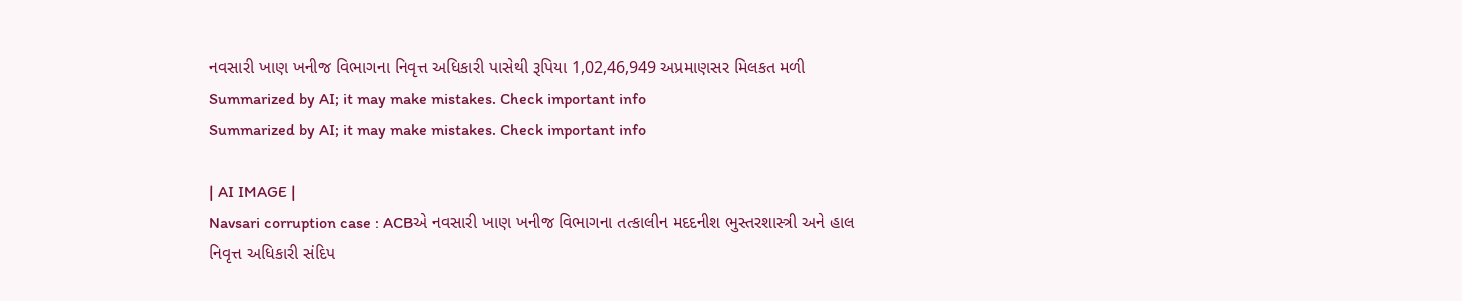નવસારી ખાણ ખનીજ વિભાગના નિવૃત્ત અધિકારી પાસેથી રૂપિયા 1,02,46,949 અપ્રમાણસર મિલકત મળી
Summarized by AI; it may make mistakes. Check important info
Summarized by AI; it may make mistakes. Check important info

| AI IMAGE |
Navsari corruption case : ACBએ નવસારી ખાણ ખનીજ વિભાગના તત્કાલીન મદદનીશ ભુસ્તરશાસ્ત્રી અને હાલ નિવૃત્ત અધિકારી સંદિપ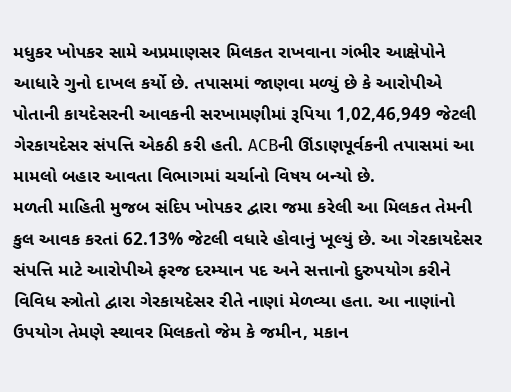મધુકર ખોપકર સામે અપ્રમાણસર મિલકત રાખવાના ગંભીર આક્ષેપોને આધારે ગુનો દાખલ કર્યો છે. તપાસમાં જાણવા મળ્યું છે કે આરોપીએ પોતાની કાયદેસરની આવકની સરખામણીમાં રૂપિયા 1,02,46,949 જેટલી ગેરકાયદેસર સંપત્તિ એકઠી કરી હતી. ACBની ઊંડાણપૂર્વકની તપાસમાં આ મામલો બહાર આવતા વિભાગમાં ચર્ચાનો વિષય બન્યો છે.
મળતી માહિતી મુજબ સંદિપ ખોપકર દ્વારા જમા કરેલી આ મિલકત તેમની કુલ આવક કરતાં 62.13% જેટલી વધારે હોવાનું ખૂલ્યું છે. આ ગેરકાયદેસર સંપત્તિ માટે આરોપીએ ફરજ દરમ્યાન પદ અને સત્તાનો દુરુપયોગ કરીને વિવિધ સ્ત્રોતો દ્વારા ગેરકાયદેસર રીતે નાણાં મેળવ્યા હતા. આ નાણાંનો ઉપયોગ તેમણે સ્થાવર મિલકતો જેમ કે જમીન, મકાન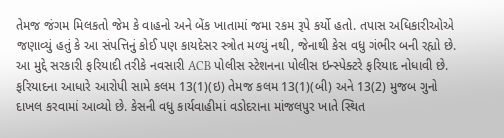તેમજ જંગમ મિલકતો જેમ કે વાહનો અને બેંક ખાતામાં જમા રકમ રૂપે કર્યો હતો. તપાસ અધિકારીઓએ જણાવ્યું હતું કે આ સંપત્તિનું કોઈ પણ કાયદેસર સ્ત્રોત મળ્યું નથી, જેનાથી કેસ વધુ ગંભીર બની રહ્યો છે.
આ મુદ્દે સરકારી ફરિયાદી તરીકે નવસારી ACB પોલીસ સ્ટેશનના પોલીસ ઇન્સ્પેક્ટરે ફરિયાદ નોધાવી છે. ફરિયાદના આધારે આરોપી સામે કલમ 13(1)(ઇ) તેમજ કલમ 13(1)(બી) અને 13(2) મુજબ ગુનો દાખલ કરવામાં આવ્યો છે. કેસની વધુ કાર્યવાહીમાં વડોદરાના માંજલપુર ખાતે સ્થિત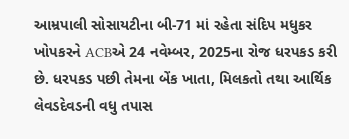આમ્રપાલી સોસાયટીના બી-71 માં રહેતા સંદિપ મધુકર ખોપકરને ACBએ 24 નવેમ્બર, 2025ના રોજ ધરપકડ કરી છે. ધરપકડ પછી તેમના બેંક ખાતા, મિલકતો તથા આર્થિક લેવડદેવડની વધુ તપાસ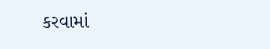કરવામાં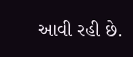આવી રહી છે.